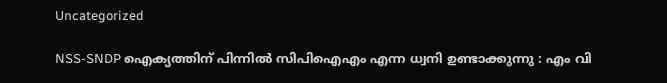Uncategorized

NSS-SNDP ഐക്യത്തിന് പിന്നില്‍ സിപിഐഎം എന്ന ധ്വനി ഉണ്ടാക്കുന്നു : എം വി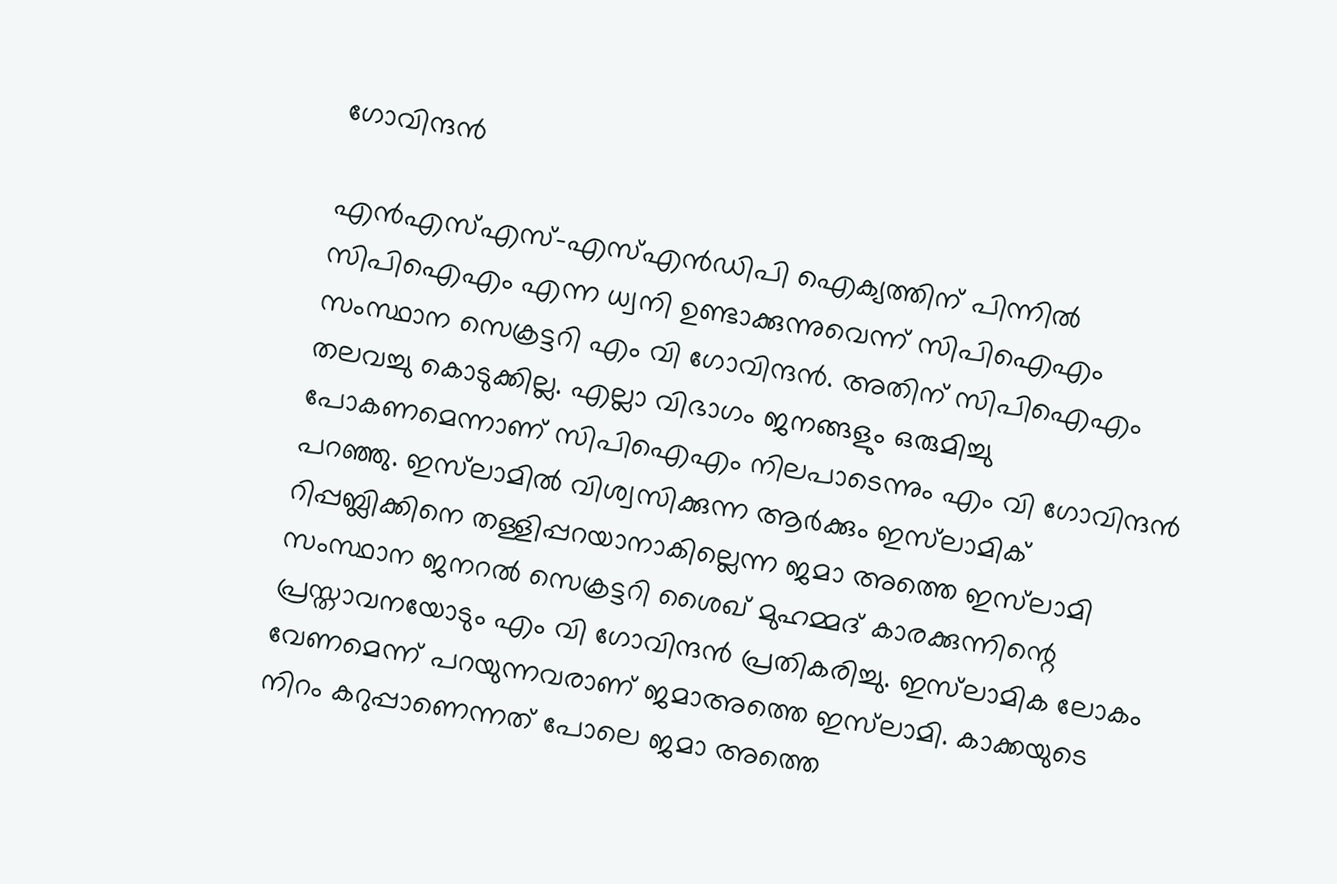ഗോവിന്ദന്‍

എന്‍എസ്എസ്-എസ്എന്‍ഡിപി ഐക്യത്തിന് പിന്നില്‍ സിപിഐഎം എന്ന ധ്വനി ഉണ്ടാക്കുന്നുവെന്ന് സിപിഐഎം സംസ്ഥാന സെക്രട്ടറി എം വി ഗോവിന്ദന്‍. അതിന് സിപിഐഎം തലവച്ചു കൊടുക്കില്ല. എല്ലാ വിഭാഗം ജനങ്ങളും ഒരുമിച്ചു പോകണമെന്നാണ് സിപിഐഎം നിലപാടെന്നും എം വി ഗോവിന്ദന്‍ പറഞ്ഞു. ഇസ്‌ലാമില്‍ വിശ്വസിക്കുന്ന ആര്‍ക്കും ഇസ്‌ലാമിക് റിപ്പബ്ലിക്കിനെ തള്ളിപ്പറയാനാകില്ലെന്ന ജമാ അത്തെ ഇസ്‌ലാമി സംസ്ഥാന ജനറല്‍ സെക്രട്ടറി ശൈഖ് മുഹമ്മദ് കാരക്കുന്നിന്റെ പ്രസ്താവനയോടും എം വി ഗോവിന്ദന്‍ പ്രതികരിച്ചു. ഇസ്‌ലാമിക ലോകം വേണമെന്ന് പറയുന്നവരാണ് ജമാഅത്തെ ഇസ്‌ലാമി. കാക്കയുടെ നിറം കറുപ്പാണെന്നത് പോലെ ജമാ അത്തെ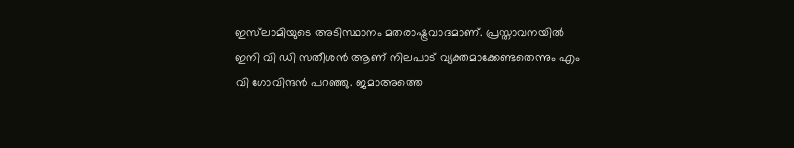ഇസ്‌ലാമിയുടെ അടിസ്ഥാനം മതരാഷ്ട്രവാദമാണ്. പ്രസ്താവനയില്‍ ഇനി വി ഡി സതീശന്‍ ആണ് നിലപാട് വ്യക്തമാക്കേണ്ടതെന്നും എം വി ഗോവിന്ദന്‍ പറഞ്ഞു. ജമാഅത്തെ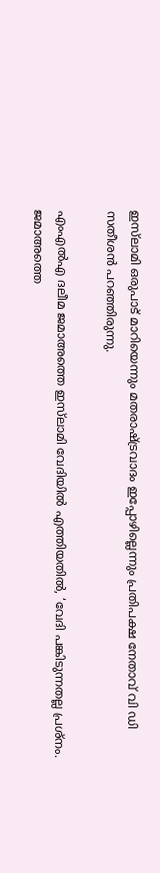ഇസ്‌ലാമി ഒരുപാട് മാറിയെന്നും മതരാഷ്ട്രവാദം ഇപ്പോഴില്ലെന്നും പ്രതിപക്ഷ നേതാവ് വി ഡി സതീശന്‍ പറഞ്ഞിരുന്നു.

എംഎല്‍എ ദലീമ ജമാഅത്തെ ഇസ്‌ലാമി വേദിയില്‍ എത്തിയതില്‍, ‘വേദി പങ്കിടുന്നതല്ല പ്രശ്‌നം. ജമാഅത്തെ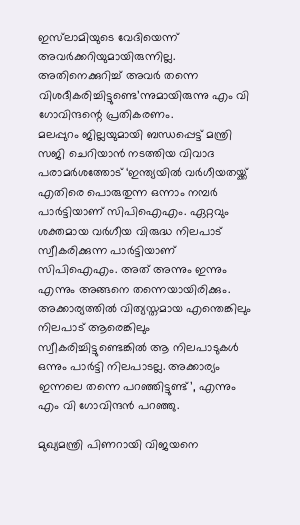ഇസ്‌ലാമിയുടെ വേദിയെന്ന് അവര്‍ക്കറിയുമായിരുന്നില്ല. അതിനെക്കുറിച്ച് അവര്‍ തന്നെ വിശദീകരിച്ചിട്ടുണ്ടെ’ന്നുമായിരുന്നു എം വി ഗോവിന്ദന്റെ പ്രതികരണം.
മലപ്പുറം ജില്ലയുമായി ബന്ധപ്പെട്ട് മന്ത്രി സജി ചെറിയാന്‍ നടത്തിയ വിവാദ പരാമര്‍ശത്തോട് ‘ഇന്ത്യയില്‍ വര്‍ഗീയതയ്ക്ക് എതിരെ പൊരുതുന്ന ഒന്നാം നമ്പര്‍ പാര്‍ട്ടിയാണ് സിപിഐഎം. ഏറ്റവും ശക്തമായ വര്‍ഗീയ വിരുദ്ധ നിലപാട് സ്വീകരിക്കുന്ന പാര്‍ട്ടിയാണ് സിപിഐഎം. അത് അന്നും ഇന്നും എന്നും അങ്ങനെ തന്നെയായിരിക്കും. അക്കാര്യത്തില്‍ വിത്യസ്തമായ എന്തെങ്കിലും നിലപാട് ആരെങ്കിലും സ്വീകരിച്ചിട്ടുണ്ടെങ്കില്‍ ആ നിലപാടുകള്‍ ഒന്നും പാര്‍ട്ടി നിലപാടല്ല. അക്കാര്യം ഇന്നലെ തന്നെ പറഞ്ഞിട്ടുണ്ട്’, എന്നും എം വി ഗോവിന്ദന്‍ പറഞ്ഞു.

മുഖ്യമന്ത്രി പിണറായി വിജയനെ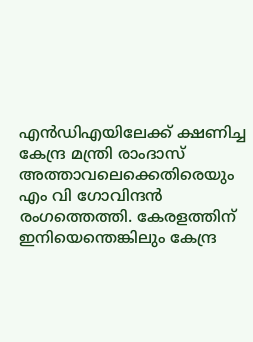എന്‍ഡിഎയിലേക്ക് ക്ഷണിച്ച കേന്ദ്ര മന്ത്രി രാംദാസ് അത്താവലെക്കെതിരെയും എം വി ഗോവിന്ദന്‍ രംഗത്തെത്തി. കേരളത്തിന് ഇനിയെന്തെങ്കിലും കേന്ദ്ര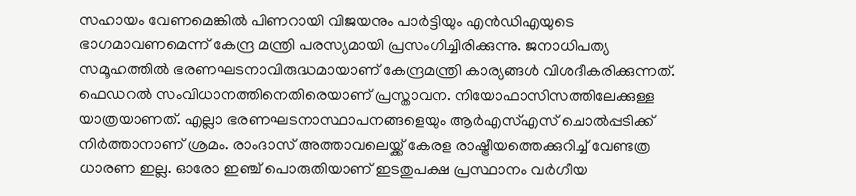സഹായം വേണമെങ്കില്‍ പിണറായി വിജയനും പാര്‍ട്ടിയും എന്‍ഡിഎയുടെ ഭാഗമാവണമെന്ന് കേന്ദ്ര മന്ത്രി പരസ്യമായി പ്രസംഗിച്ചിരിക്കുന്നു. ജനാധിപത്യ സമൂഹത്തില്‍ ഭരണഘടനാവിരുദ്ധമായാണ് കേന്ദ്രമന്ത്രി കാര്യങ്ങള്‍ വിശദീകരിക്കുന്നത്. ഫെഡറല്‍ സംവിധാനത്തിനെതിരെയാണ് പ്രസ്താവന. നിയോഫാസിസത്തിലേക്കുള്ള യാത്രയാണത്. എല്ലാ ഭരണഘടനാസ്ഥാപനങ്ങളെയും ആര്‍എസ്എസ് ചൊല്‍പ്പടിക്ക് നിര്‍ത്താനാണ് ശ്രമം. രാംദാസ് അത്താവലെയ്ക്ക് കേരള രാഷ്ട്രീയത്തെക്കുറിച്ച് വേണ്ടത്ര ധാരണ ഇല്ല. ഓരോ ഇഞ്ച് പൊരുതിയാണ് ഇടതുപക്ഷ പ്രസ്ഥാനം വര്‍ഗീയ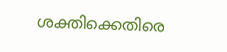ശക്തിക്കെതിരെ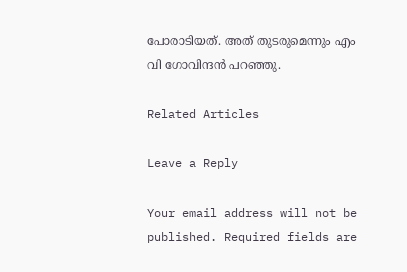പോരാടിയത്. അത് തുടരുമെന്നും എം വി ഗോവിന്ദന്‍ പറഞ്ഞു.

Related Articles

Leave a Reply

Your email address will not be published. Required fields are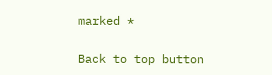marked *

Back to top button